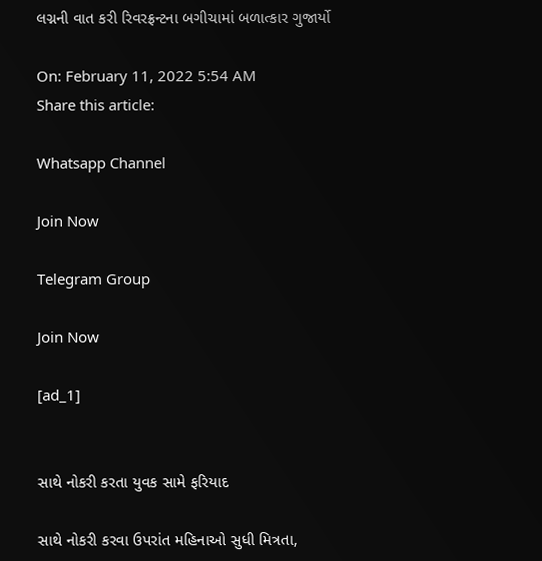લગ્નની વાત કરી રિવરફ્રન્ટના બગીચામાં બળાત્કાર ગુજાર્યો

On: February 11, 2022 5:54 AM
Share this article:

Whatsapp Channel

Join Now

Telegram Group

Join Now

[ad_1]


સાથે નોકરી કરતા યુવક સામે ફરિયાદ

સાથે નોકરી કરવા ઉપરાંત મહિનાઓ સુધી મિત્રતા,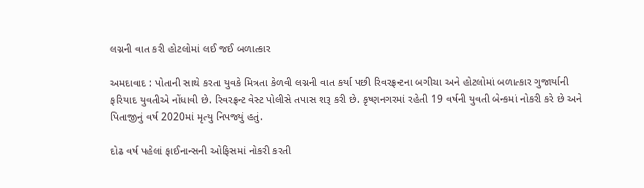લગ્નની વાત કરી હોટલોમાં લઈ જઈ બળાત્કાર

અમદાવાદ : પોતાની સાથે કરતા યુવકે મિત્રતા કેળવી લગ્નની વાત કર્યા પછી રિવરફ્રન્ટના બગીચા અને હોટલોમાં બળાત્કાર ગુજાર્યાની ફરિયાદ યુવતીએ નોંધાવી છે. રિવરફ્રન્ટ વેસ્ટ પોલીસે તપાસ શરૂ કરી છે. કૃષ્ણનગરમાં રહેતી 19 વર્ષની યુવતી બેન્કમાં નોકરી કરે છે અને પિતાજીનું વર્ષ 2020માં મૃત્યુ નિપજ્યું હતું.

દોઢ વર્ષ પહેલાં ફાઈનાન્સની ઓફિસમાં નોકરી કરતી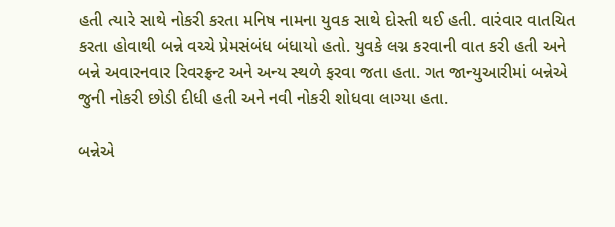હતી ત્યારે સાથે નોકરી કરતા મનિષ નામના યુવક સાથે દોસ્તી થઈ હતી. વારંવાર વાતચિત કરતા હોવાથી બન્ને વચ્ચે પ્રેમસંબંધ બંધાયો હતો. યુવકે લગ્ન કરવાની વાત કરી હતી અને બન્ને અવારનવાર રિવરફ્રન્ટ અને અન્ય સ્થળે ફરવા જતા હતા. ગત જાન્યુઆરીમાં બન્નેએ જુની નોકરી છોડી દીધી હતી અને નવી નોકરી શોધવા લાગ્યા હતા.

બન્નેએ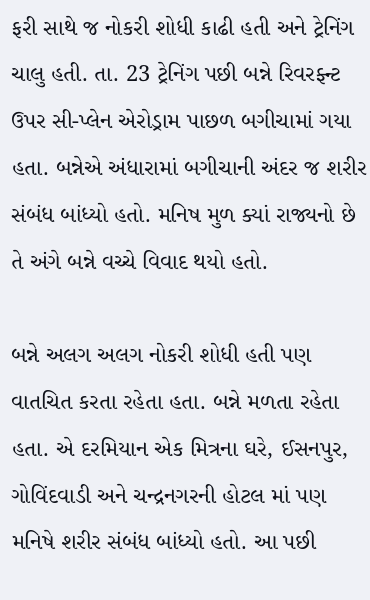ફરી સાથે જ નોકરી શોધી કાઢી હતી અને ટ્રેનિંગ ચાલુ હતી. તા. 23 ટ્રેનિંગ પછી બન્ને રિવરફ્ન્ટ ઉપર સી-પ્લેન એરોડ્રામ પાછળ બગીચામાં ગયા હતા. બન્નેએ અંધારામાં બગીચાની અંદર જ શરીર સંબંધ બાંધ્યો હતો. મનિષ મુળ ક્યાં રાજ્યનો છે તે અંગે બન્ને વચ્ચે વિવાદ થયો હતો.

બન્ને અલગ અલગ નોકરી શોધી હતી પણ વાતચિત કરતા રહેતા હતા. બન્ને મળતા રહેતા હતા. એ દરમિયાન એક મિત્રના ઘરે, ઈસનપુર, ગોવિંદવાડી અને ચન્દ્રનગરની હોટલ માં પણ મનિષે શરીર સંબંધ બાંધ્યો હતો. આ પછી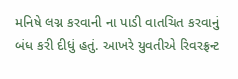મનિષે લગ્ન કરવાની ના પાડી વાતચિત કરવાનું બંધ કરી દીધું હતું. આખરે યુવતીએ રિવરફ્રન્ટ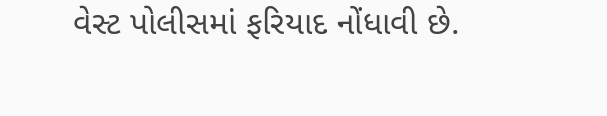વેસ્ટ પોલીસમાં ફરિયાદ નોંધાવી છે.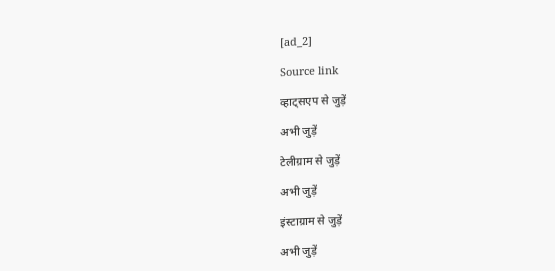[ad_2]

Source link

व्हाट्सएप से जुड़ें

अभी जुड़ें

टेलीग्राम से जुड़ें

अभी जुड़ें

इंस्टाग्राम से जुड़ें

अभी जुड़ें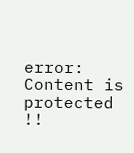error: Content is protected !!